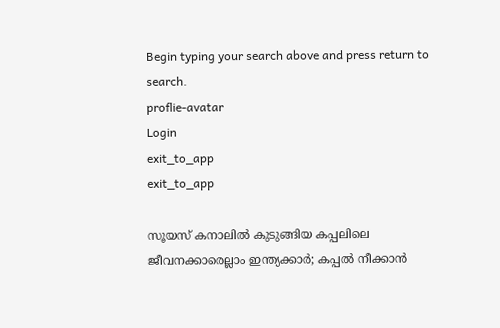Begin typing your search above and press return to search.
proflie-avatar
Login
exit_to_app
exit_to_app

സൂയസ് കനാലിൽ കുടുങ്ങിയ കപ്പലിലെ ജീവനക്കാരെല്ലാം ഇന്ത്യക്കാർ; കപ്പൽ നീക്കാൻ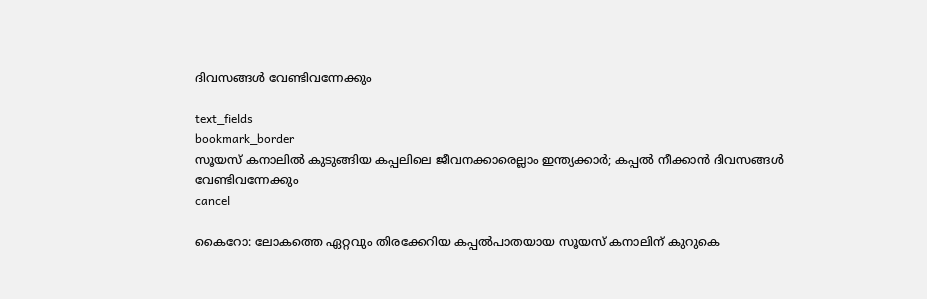ദിവസങ്ങൾ വേണ്ടിവന്നേക്കും

text_fields
bookmark_border
സൂയസ് കനാലിൽ കുടുങ്ങിയ കപ്പലിലെ ജീവനക്കാരെല്ലാം ഇന്ത്യക്കാർ; കപ്പൽ നീക്കാൻ ദിവസങ്ങൾ വേണ്ടിവന്നേക്കും
cancel

കൈറോ: ലോകത്തെ ഏറ്റവും തിരക്കേറിയ കപ്പൽപാതയായ സൂയസ് കനാലിന് കുറുകെ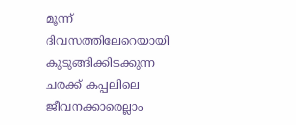മൂന്ന് ദിവസത്തിലേറെയായി കുടുങ്ങിക്കിടക്കുന്ന ചരക്ക് കപ്പലിലെ ജീവനക്കാരെല്ലാം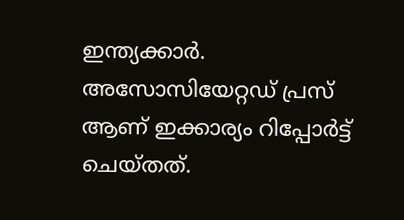ഇന്ത്യക്കാർ. അസോസിയേറ്റഡ് പ്രസ് ആണ് ഇക്കാര്യം റിപ്പോർട്ട് ചെയ്തത്.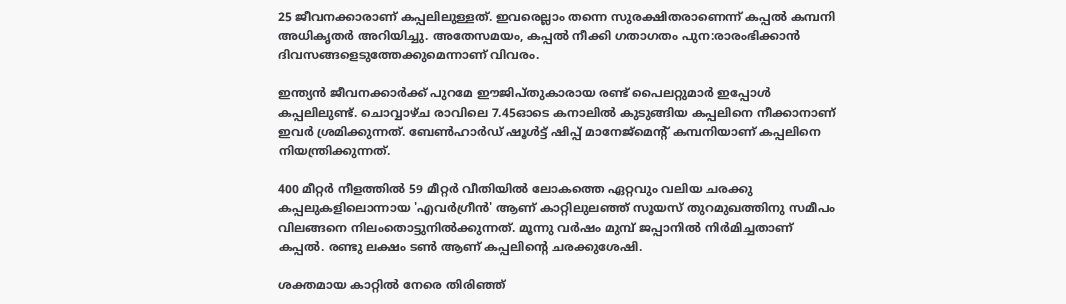25 ജീവനക്കാരാണ് കപ്പലിലുള്ളത്. ഇവരെല്ലാം തന്നെ സുരക്ഷിതരാണെന്ന് കപ്പൽ കമ്പനി അധികൃതർ അറിയിച്ചു. അതേസമയം, കപ്പൽ നീക്കി ഗതാഗതം പുന:രാരംഭിക്കാൻ ദിവസങ്ങളെടുത്തേക്കുമെന്നാണ് വിവരം.

ഇന്ത്യൻ ജീവനക്കാർക്ക് പുറമേ ഈജിപ്തുകാരായ രണ്ട് പൈലറ്റുമാർ ഇപ്പോൾ കപ്പലിലുണ്ട്. ചൊവ്വാഴ്ച രാവിലെ 7.45ഓടെ കനാലിൽ കുടുങ്ങിയ കപ്പലിനെ നീക്കാനാണ് ഇവർ ശ്രമിക്കുന്നത്. ബേണ്‍ഹാര്‍ഡ് ഷൂള്‍ട്ട് ഷിപ്പ് മാനേജ്മെന്‍റ് കമ്പനിയാണ് കപ്പലിനെ നിയന്ത്രിക്കുന്നത്.

400 മീറ്റർ നീളത്തിൽ 59 മീറ്റർ വീതിയിൽ ലോകത്തെ ഏറ്റവും വലിയ ചരക്കു കപ്പലുകളിലൊന്നായ 'എവർഗ്രീൻ' ആണ് കാറ്റിലുലഞ്ഞ് സൂയസ് തുറമുഖത്തിനു സമീപം വിലങ്ങനെ നിലംതൊട്ടുനിൽക്കുന്നത്. മൂന്നു വർഷം മുമ്പ് ജപ്പാനിൽ നിർമിച്ചതാണ് കപ്പൽ. രണ്ടു ലക്ഷം ടൺ ആണ് കപ്പലിന്‍റെ ചരക്കുശേഷി.

ശക്തമായ കാറ്റിൽ നേരെ തിരിഞ്ഞ്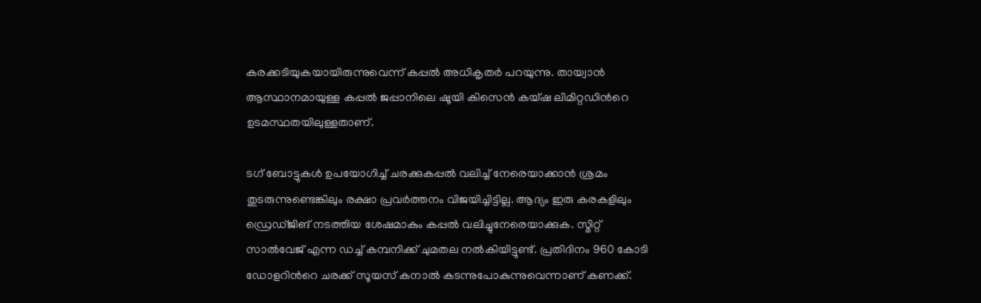കരക്കടിയുകയായിരുന്നുവെന്ന് കപ്പൽ അധികൃതർ പറയുന്നു. തായ്വാൻ ആസ്ഥാനമായുള്ള കപ്പൽ ജപ്പാനിലെ ഷൂയി കിസെൻ കയ്ഷ ലിമിറ്റഡിന്‍റെ ഉടമസ്ഥതയിലുള്ളതാണ്.

ടഗ് ബോട്ടുകൾ ഉപയോഗിച്ച് ചരക്കുകപ്പൽ വലിച്ച് നേരെയാക്കാൻ ശ്രമം തുടരുന്നുണ്ടെങ്കിലും രക്ഷാ പ്രവർത്തനം വിജയിച്ചിട്ടില്ല. ആദ്യം ഇരു കരകളിലും ഡ്രെഡ്ജിങ് നടത്തിയ ശേഷമാകും കപ്പൽ വലിച്ചുനേരെയാക്കുക. സ്മിറ്റ് സാൽവേജ് എന്ന ഡച്ച് കമ്പനിക്ക് ചുമതല നൽകിയിട്ടുണ്ട്. പ്രതിദിനം 960 കോടി ഡോളറിന്‍റെ ചരക്ക് സൂയസ് കനാൽ കടന്നുപോകുന്നുവെന്നാണ് കണക്ക്.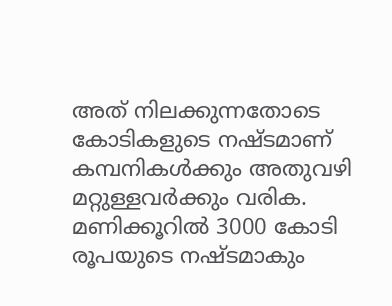അത് നിലക്കുന്നതോടെ കോടികളുടെ നഷ്ടമാണ് കമ്പനികൾക്കും അതുവഴി മറ്റുള്ളവർക്കും വരിക. മണിക്കൂറിൽ 3000 കോടി രൂപയുടെ നഷ്ടമാകും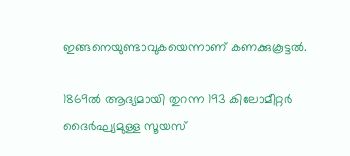ഇങ്ങനെയുണ്ടാവുകയെന്നാണ് കണക്കുകൂട്ടൽ.

1869ൽ ആദ്യമായി തുറന്ന 193 കിലോമീറ്റർ ദൈർഘ്യമുള്ള സൂയസ്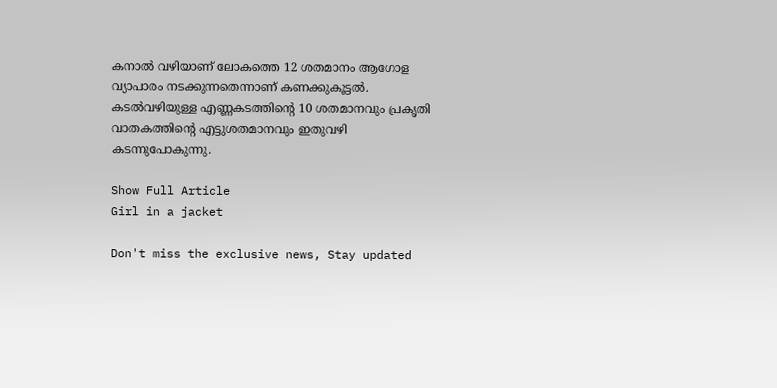കനാൽ വഴിയാണ് ലോകത്തെ 12 ശതമാനം ആഗോള വ്യാപാരം നടക്കുന്നതെന്നാണ് കണക്കുകൂട്ടൽ. കടൽവഴിയുള്ള എണ്ണകടത്തിന്‍റെ 10 ശതമാനവും പ്രകൃതി വാതകത്തിന്‍റെ എട്ടുശതമാനവും ഇതുവഴി കടന്നുപോകുന്നു.

Show Full Article
Girl in a jacket

Don't miss the exclusive news, Stay updated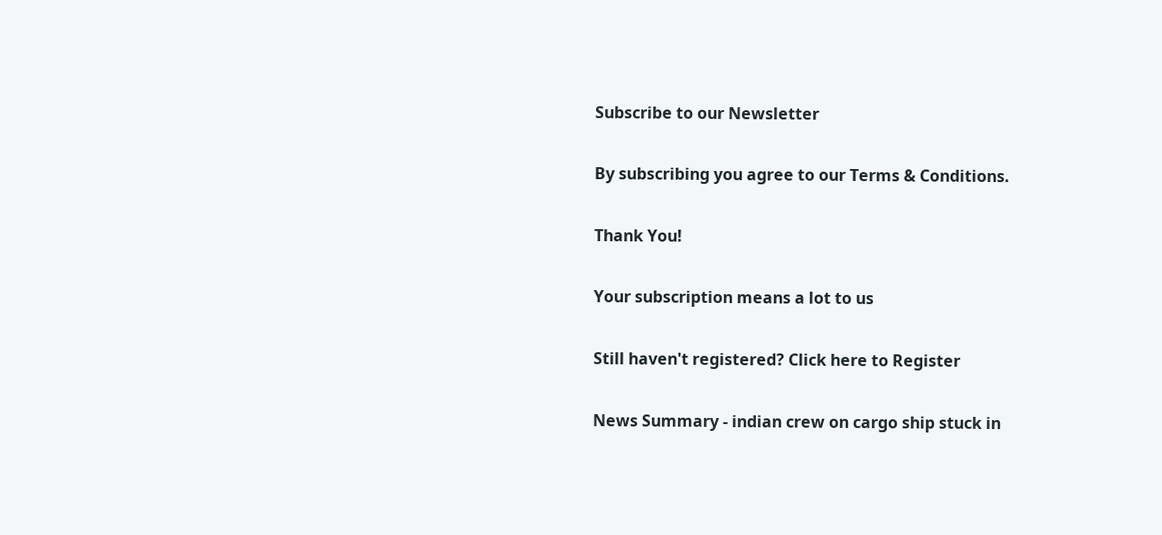Subscribe to our Newsletter

By subscribing you agree to our Terms & Conditions.

Thank You!

Your subscription means a lot to us

Still haven't registered? Click here to Register

News Summary - indian crew on cargo ship stuck in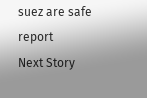suez are safe report
Next Story